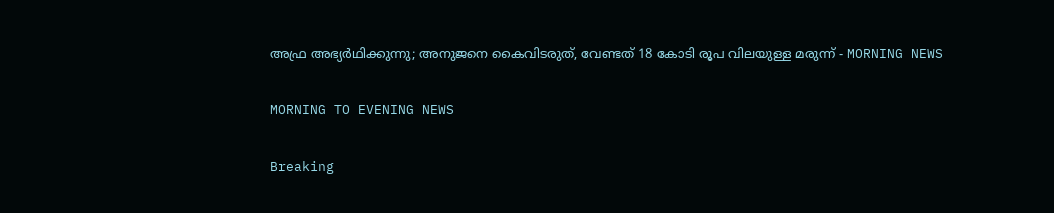അഫ്ര അഭ്യർഥിക്കുന്നു; അനുജനെ കൈവിടരുത്, വേണ്ടത് 18 കോടി രൂപ വിലയുള്ള മരുന്ന് - MORNING NEWS

MORNING TO EVENING NEWS

Breaking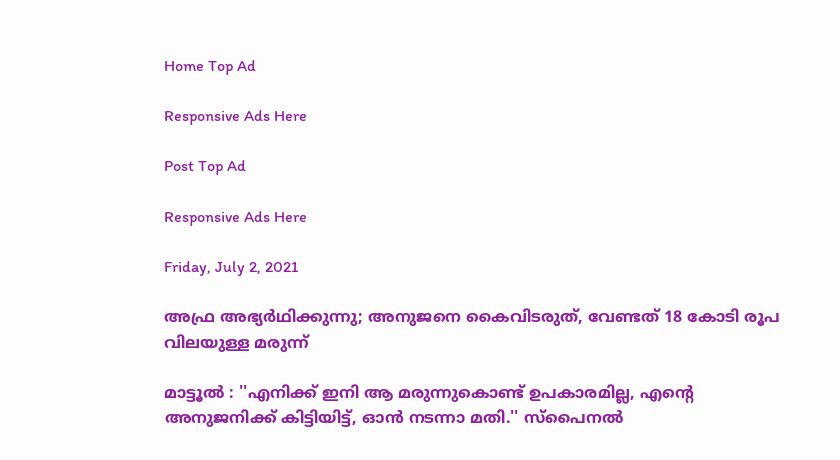Home Top Ad

Responsive Ads Here

Post Top Ad

Responsive Ads Here

Friday, July 2, 2021

അഫ്ര അഭ്യർഥിക്കുന്നു; അനുജനെ കൈവിടരുത്, വേണ്ടത് 18 കോടി രൂപ വിലയുള്ള മരുന്ന്

മാട്ടൂൽ : ''എനിക്ക് ഇനി ആ മരുന്നുകൊണ്ട് ഉപകാരമില്ല, എന്റെ അനുജനിക്ക് കിട്ടിയിട്ട്, ഓൻ നടന്നാ മതി.'' സ്‌പൈനൽ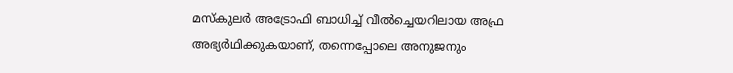മസ്‌കുലർ അട്രോഫി ബാധിച്ച് വീൽച്ചെയറിലായ അഫ്ര അഭ്യർഥിക്കുകയാണ്, തന്നെപ്പോലെ അനുജനും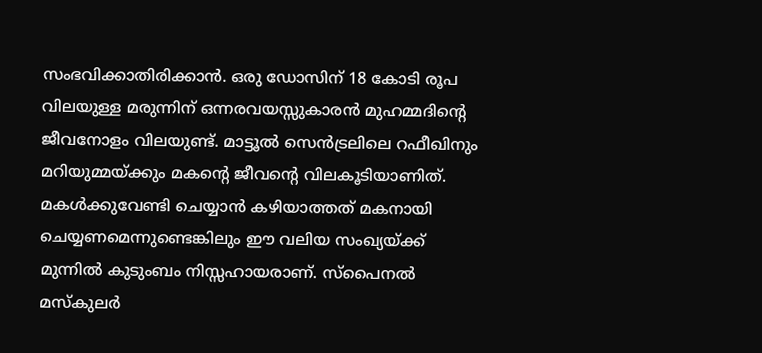സംഭവിക്കാതിരിക്കാൻ. ഒരു ഡോസിന് 18 കോടി രൂപ വിലയുള്ള മരുന്നിന് ഒന്നരവയസ്സുകാരൻ മുഹമ്മദിന്റെ ജീവനോളം വിലയുണ്ട്. മാട്ടൂൽ സെൻട്രലിലെ റഫീഖിനും മറിയുമ്മയ്ക്കും മകന്റെ ജീവന്റെ വിലകൂടിയാണിത്. മകൾക്കുവേണ്ടി ചെയ്യാൻ കഴിയാത്തത് മകനായി ചെയ്യണമെന്നുണ്ടെങ്കിലും ഈ വലിയ സംഖ്യയ്ക്ക് മുന്നിൽ കുടുംബം നിസ്സഹായരാണ്. സ്‌പൈനൽ മസ്‌കുലർ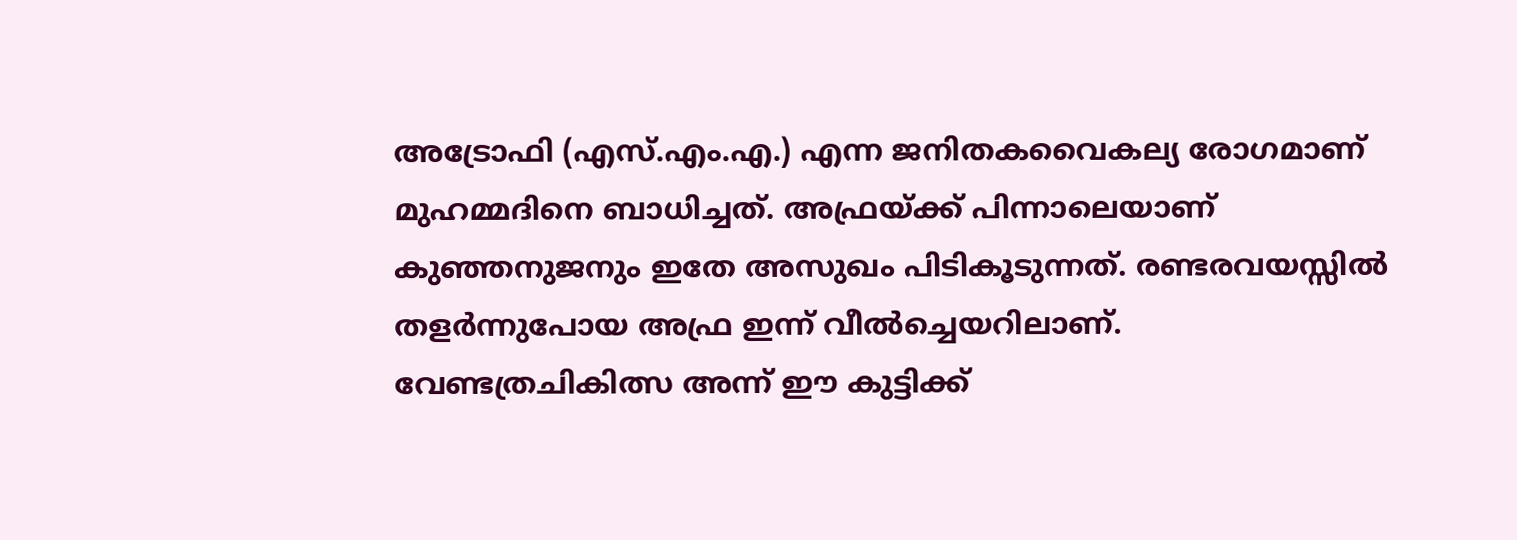അട്രോഫി (എസ്.എം.എ.) എന്ന ജനിതകവൈകല്യ രോഗമാണ് മുഹമ്മദിനെ ബാധിച്ചത്. അഫ്രയ്ക്ക് പിന്നാലെയാണ് കുഞ്ഞനുജനും ഇതേ അസുഖം പിടികൂടുന്നത്. രണ്ടരവയസ്സിൽ തളർന്നുപോയ അഫ്ര ഇന്ന് വീൽച്ചെയറിലാണ്. വേണ്ടത്രചികിത്സ അന്ന് ഈ കുട്ടിക്ക്‌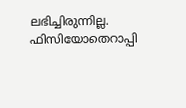ലഭിച്ചിരുന്നില്ല. ഫിസിയോതെറാപ്പി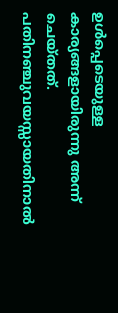ഉൾപ്പെടെയുള്ള കാര്യങ്ങളായിരുന്നു അന്ന് ചെയ്തത്. പതിനഞ്ചുവയസ്സായതിനാൽ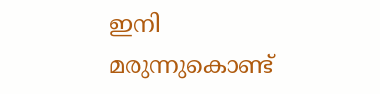ഇനി മരുന്നുകൊണ്ട്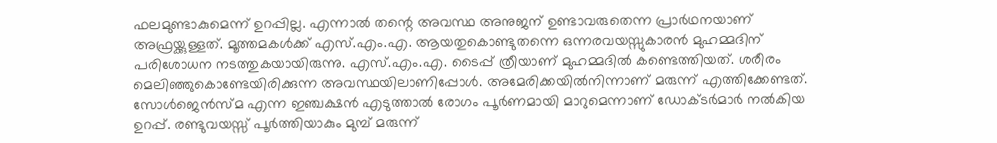ഫലമുണ്ടാകുമെന്ന് ഉറപ്പില്ല. എന്നാൽ തന്റെ അവസ്ഥ അനുജന് ഉണ്ടാവരുതെന്ന പ്രാർഥനയാണ് അഫ്രയ്ക്കുള്ളത്. മൂത്തമകൾക്ക് എസ്.എം.എ. ആയതുകൊണ്ടുതന്നെ ഒന്നരവയസ്സുകാരൻ മുഹമ്മദിന് പരിശോധന നടത്തുകയായിരുന്നു. എസ്.എം.എ. ടൈപ്പ് ത്രീയാണ് മുഹമ്മദിൽ കണ്ടെത്തിയത്. ശരീരം മെലിഞ്ഞുകൊണ്ടേയിരിക്കുന്ന അവസ്ഥയിലാണിപ്പോൾ. അമേരിക്കയിൽനിന്നാണ് മരുന്ന് എത്തിക്കേണ്ടത്. സോൾജെൻസ്മ എന്ന ഇഞ്ചക്ഷൻ എടുത്താൽ രോഗം പൂർണമായി മാറുമെന്നാണ് ഡോക്ടർമാർ നൽകിയ ഉറപ്പ്. രണ്ടുവയസ്സ് പൂർത്തിയാകും മുമ്പ് മരുന്ന്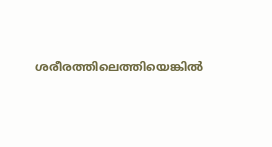ശരീരത്തിലെത്തിയെങ്കിൽ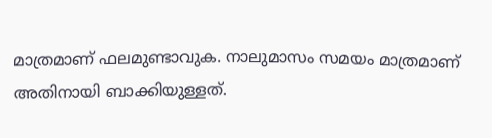മാത്രമാണ് ഫലമുണ്ടാവുക. നാലുമാസം സമയം മാത്രമാണ് അതിനായി ബാക്കിയുള്ളത്.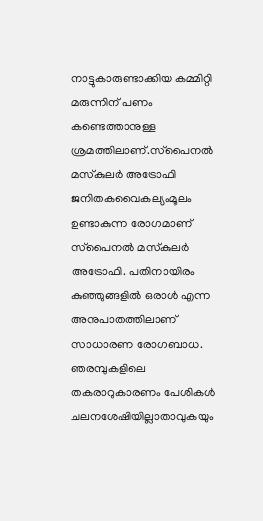നാട്ടുകാരുണ്ടാക്കിയ കമ്മിറ്റി മരുന്നിന് പണം കണ്ടെത്താനുള്ള ശ്രമത്തിലാണ്.സ്‌പൈനൽ മസ്‌കുലർ അട്രോഫി ജനിതകവൈകല്യംമൂലം ഉണ്ടാകുന്ന രോഗമാണ് സ്‌പൈനൽ മസ്‌കുലർ അട്രോഫി. പതിനായിരം കുഞ്ഞുങ്ങളിൽ ഒരാൾ എന്ന അനുപാതത്തിലാണ് സാധാരണ രോഗബാധ. ഞരമ്പുകളിലെ തകരാറുകാരണം പേശികൾ ചലനശേഷിയില്ലാതാവുകയും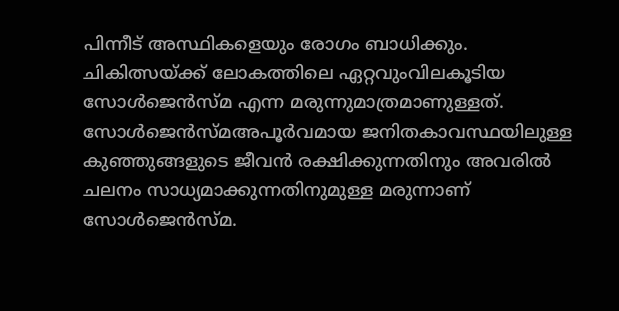പിന്നീട് അസ്ഥികളെയും രോഗം ബാധിക്കും. ചികിത്സയ്ക്ക് ലോകത്തിലെ ഏറ്റവുംവിലകൂടിയ സോൾജെൻസ്മ എന്ന മരുന്നുമാത്രമാണുള്ളത്. സോൾജെൻസ്മഅപൂർവമായ ജനിതകാവസ്ഥയിലുള്ള കുഞ്ഞുങ്ങളുടെ ജീവൻ രക്ഷിക്കുന്നതിനും അവരിൽ ചലനം സാധ്യമാക്കുന്നതിനുമുള്ള മരുന്നാണ് സോൾജെൻസ്മ.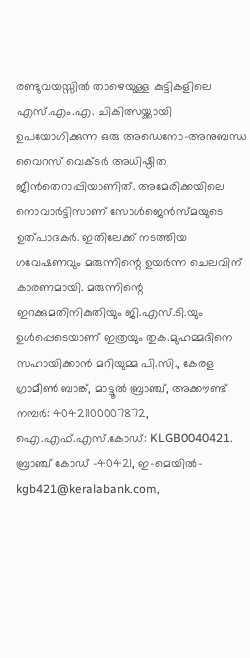രണ്ടുവയസ്സിൽ താഴെയുള്ള കുട്ടികളിലെ എസ്.എം.എ. ചികിത്സയ്ക്കായി ഉപയോഗിക്കുന്ന ഒരു അഡെനോ-അനുബന്ധ വൈറസ് വെക്ടർ അധിഷ്ഠിത ജീൻതെറാപ്പിയാണിത്. അമേരിക്കയിലെ നൊവാർട്ടിസാണ് സോൾജെൻസ്മയുടെ ഉത്പാദകർ. ഇതിലേക്ക് നടത്തിയ ഗവേഷണവും മരുന്നിന്റെ ഉയർന്ന ചെലവിന് കാരണമായി. മരുന്നിന്റെ ഇറക്കുമതിനികുതിയും ജി.എസ്.ടി.യും ഉൾപ്പെടെയാണ് ഇത്രയും തുക.മുഹമ്മദിനെ സഹായിക്കാൻ മറിയുമ്മ പി.സി., കേരള ഗ്രാമീൺ ബാങ്ക്, മാട്ടൂൽ ബ്രാഞ്ച്, അക്കൗണ്ട് നമ്പർ: 40421100007872, ഐ.എഫ്.എസ്.കോഡ്: KLGB0040421. ബ്രാഞ്ച് കോഡ് -40421, ഇ-മെയിൽ- kgb421@keralabank.com,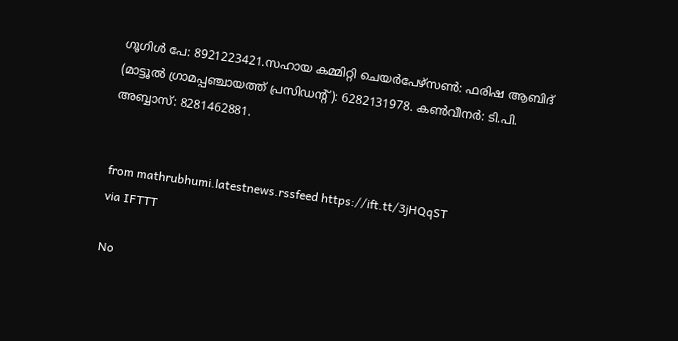ഗൂഗിൾ പേ: 8921223421.സഹായ കമ്മിറ്റി ചെയർപേഴ്‌സൺ: ഫരിഷ ആബിദ് (മാട്ടൂൽ ഗ്രാമപ്പഞ്ചായത്ത് പ്രസിഡന്റ്): 6282131978. കൺവീനർ: ടി.പി. അബ്ബാസ്: 8281462881.


from mathrubhumi.latestnews.rssfeed https://ift.tt/3jHQqST
via IFTTT

No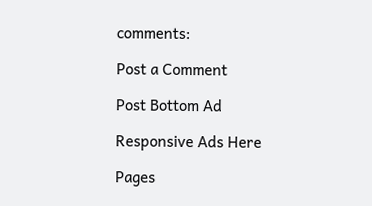comments:

Post a Comment

Post Bottom Ad

Responsive Ads Here

Pages